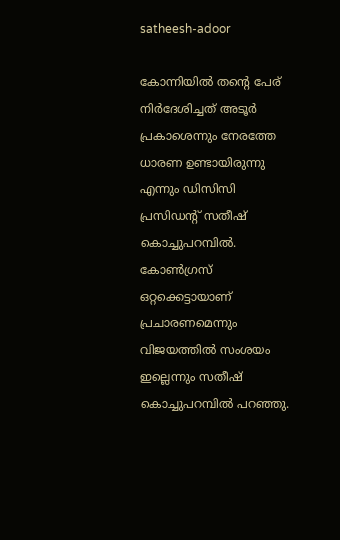satheesh-adoor

കോന്നിയില്‍ തന്‍റെ പേര് നിര്‍ദേശിച്ചത് അടൂര്‍ പ്രകാശെന്നും നേരത്തേ ധാരണ ഉണ്ടായിരുന്നു എന്നും ഡിസിസി പ്രസിഡന്‍റ് സതീഷ് കൊച്ചുപറമ്പില്‍. കോണ്‍ഗ്രസ് ഒറ്റക്കെട്ടായാണ് പ്രചാരണമെന്നും വിജയത്തില്‍ സംശയം ഇല്ലെന്നും സതീഷ് കൊച്ചുപറമ്പില്‍ പറഞ്ഞു.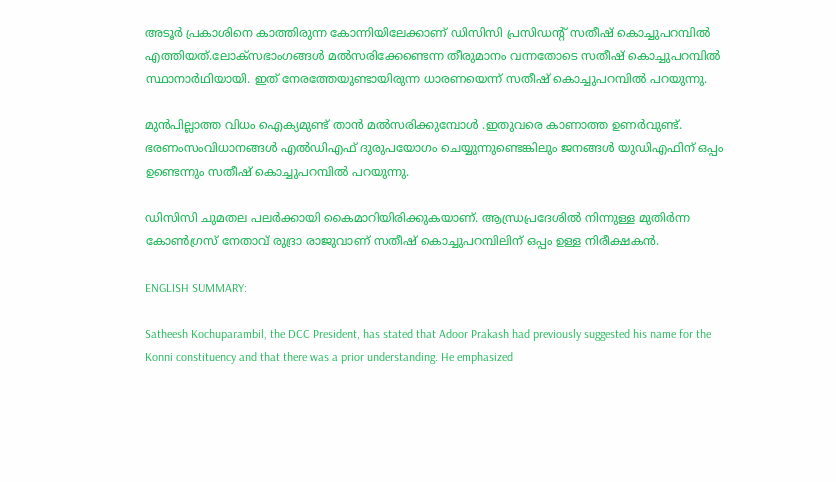അടൂര്‍ പ്രകാശിനെ കാത്തിരുന്ന കോന്നിയിലേക്കാണ് ഡിസിസി പ്രസിഡന്‍റ് സതീഷ് കൊച്ചുപറമ്പില്‍ എത്തിയത്.ലോക്സഭാംഗങ്ങള്‍ മല്‍സരിക്കേണ്ടെന്ന തീരുമാനം വന്നതോടെ സതീഷ് കൊച്ചുപറമ്പില്‍ സ്ഥാനാര്‍ഥിയായി. ഇത് നേരത്തേയുണ്ടായിരുന്ന ധാരണയെന്ന് സതീഷ് കൊച്ചുപറമ്പില്‍ പറയുന്നു.

മുന്‍പില്ലാത്ത വിധം ഐക്യമുണ്ട് താന്‍ മല്‍സരിക്കുമ്പോള്‍ .ഇതുവരെ കാണാത്ത ഉണര്‍വുണ്ട്. ഭരണംസംവിധാനങ്ങള്‍ എല്‍ഡിഎഫ് ദുരുപയോഗം ചെയ്യുന്നുണ്ടെങ്കിലും ജനങ്ങള്‍ യുഡിഎഫിന് ഒപ്പം ഉണ്ടെന്നും സതീഷ് കൊച്ചുപറമ്പില്‍ പറയുന്നു.

ഡിസിസി ചുമതല പലര്‍ക്കായി കൈമാറിയിരിക്കുകയാണ്. ആന്ധ്രപ്രദേശില്‍ നിന്നുള്ള മുതിര്‍ന്ന കോണ്‍ഗ്രസ് നേതാവ് രുദ്രാ രാജുവാണ് സതീഷ് കൊച്ചുപറമ്പിലിന് ഒപ്പം ഉള്ള നിരീക്ഷകന്‍.

ENGLISH SUMMARY:

Satheesh Kochuparambil, the DCC President, has stated that Adoor Prakash had previously suggested his name for the Konni constituency and that there was a prior understanding. He emphasized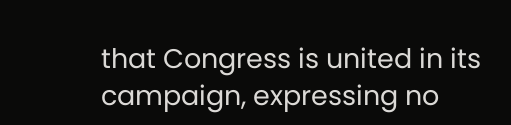that Congress is united in its campaign, expressing no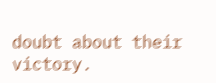doubt about their victory.